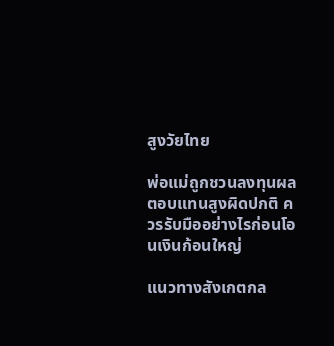สูงวัยไทย

พ่อแม่ถูกชวนลงทุนผลตอบแทนสูงผิดปกติ ควรรับมืออย่างไรก่อนโอนเงินก้อนใหญ่

แนวทางสังเกตกล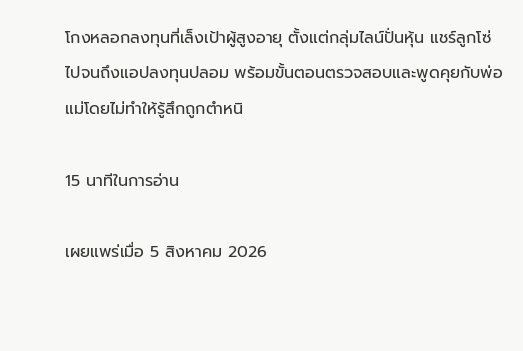โกงหลอกลงทุนที่เล็งเป้าผู้สูงอายุ ตั้งแต่กลุ่มไลน์ปั่นหุ้น แชร์ลูกโซ่ ไปจนถึงแอปลงทุนปลอม พร้อมขั้นตอนตรวจสอบและพูดคุยกับพ่อแม่โดยไม่ทำให้รู้สึกถูกตำหนิ

15 นาทีในการอ่าน

เผยแพร่เมื่อ 5 สิงหาคม 2026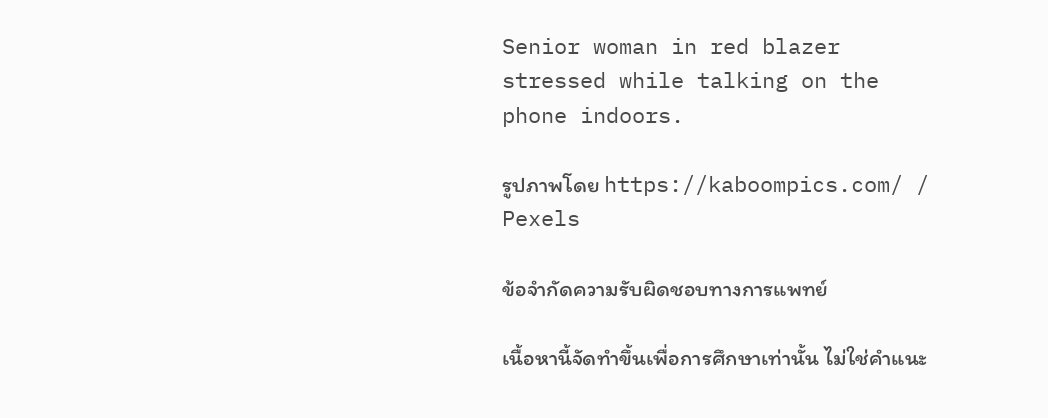Senior woman in red blazer stressed while talking on the phone indoors.

รูปภาพโดย https://kaboompics.com/ / Pexels

ข้อจำกัดความรับผิดชอบทางการแพทย์

เนื้อหานี้จัดทำขึ้นเพื่อการศึกษาเท่านั้น ไม่ใช่คำแนะ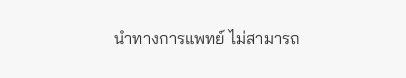นำทางการแพทย์ ไม่สามารถ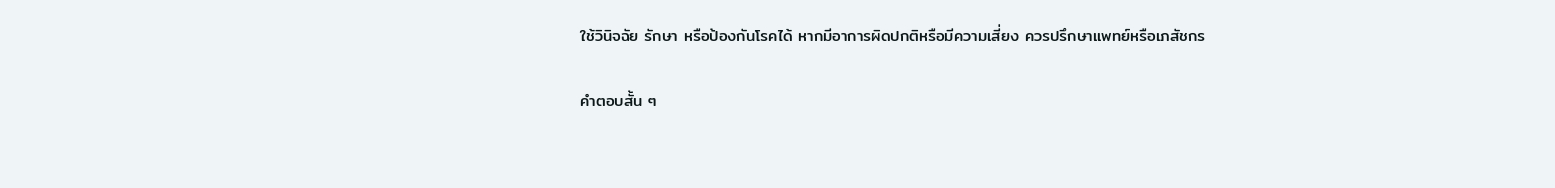ใช้วินิจฉัย รักษา หรือป้องกันโรคได้ หากมีอาการผิดปกติหรือมีความเสี่ยง ควรปรึกษาแพทย์หรือเภสัชกร

คำตอบสั้น ๆ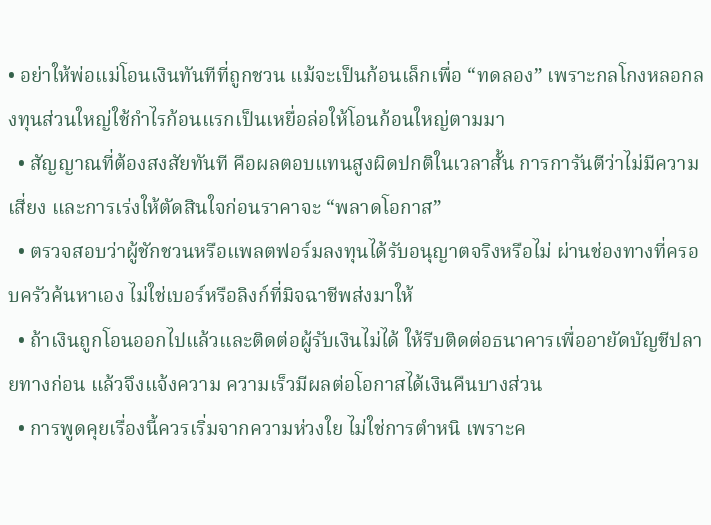• อย่าให้พ่อแม่โอนเงินทันทีที่ถูกชวน แม้จะเป็นก้อนเล็กเพื่อ “ทดลอง” เพราะกลโกงหลอกลงทุนส่วนใหญ่ใช้กำไรก้อนแรกเป็นเหยื่อล่อให้โอนก้อนใหญ่ตามมา
  • สัญญาณที่ต้องสงสัยทันที คือผลตอบแทนสูงผิดปกติในเวลาสั้น การการันตีว่าไม่มีความเสี่ยง และการเร่งให้ตัดสินใจก่อนราคาจะ “พลาดโอกาส”
  • ตรวจสอบว่าผู้ชักชวนหรือแพลตฟอร์มลงทุนได้รับอนุญาตจริงหรือไม่ ผ่านช่องทางที่ครอบครัวค้นหาเอง ไม่ใช่เบอร์หรือลิงก์ที่มิจฉาชีพส่งมาให้
  • ถ้าเงินถูกโอนออกไปแล้วและติดต่อผู้รับเงินไม่ได้ ให้รีบติดต่อธนาคารเพื่ออายัดบัญชีปลายทางก่อน แล้วจึงแจ้งความ ความเร็วมีผลต่อโอกาสได้เงินคืนบางส่วน
  • การพูดคุยเรื่องนี้ควรเริ่มจากความห่วงใย ไม่ใช่การตำหนิ เพราะค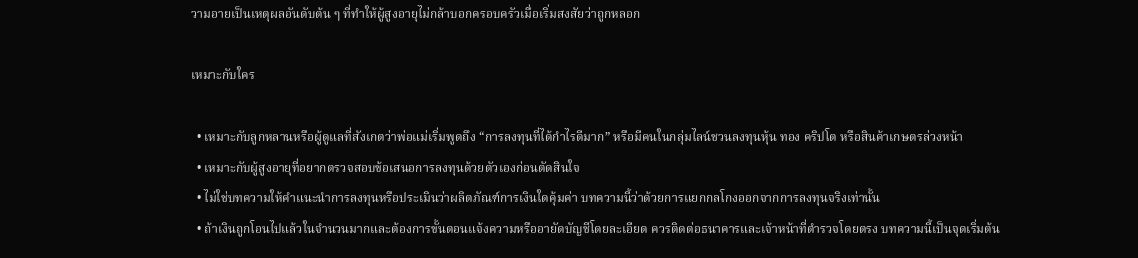วามอายเป็นเหตุผลอันดับต้น ๆ ที่ทำให้ผู้สูงอายุไม่กล้าบอกครอบครัวเมื่อเริ่มสงสัยว่าถูกหลอก

เหมาะกับใคร

  • เหมาะกับลูกหลานหรือผู้ดูแลที่สังเกตว่าพ่อแม่เริ่มพูดถึง “การลงทุนที่ได้กำไรดีมาก” หรือมีคนในกลุ่มไลน์ชวนลงทุนหุ้น ทอง คริปโต หรือสินค้าเกษตรล่วงหน้า
  • เหมาะกับผู้สูงอายุที่อยากตรวจสอบข้อเสนอการลงทุนด้วยตัวเองก่อนตัดสินใจ
  • ไม่ใช่บทความให้คำแนะนำการลงทุนหรือประเมินว่าผลิตภัณฑ์การเงินใดคุ้มค่า บทความนี้ว่าด้วยการแยกกลโกงออกจากการลงทุนจริงเท่านั้น
  • ถ้าเงินถูกโอนไปแล้วในจำนวนมากและต้องการขั้นตอนแจ้งความหรืออายัดบัญชีโดยละเอียด ควรติดต่อธนาคารและเจ้าหน้าที่ตำรวจโดยตรง บทความนี้เป็นจุดเริ่มต้น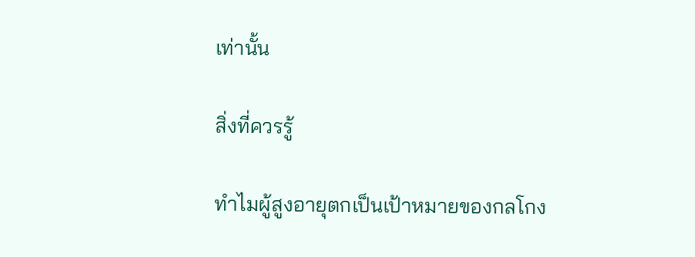เท่านั้น

สิ่งที่ควรรู้

ทำไมผู้สูงอายุตกเป็นเป้าหมายของกลโกง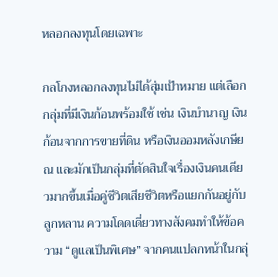หลอกลงทุนโดยเฉพาะ

กลโกงหลอกลงทุนไม่ได้สุ่มเป้าหมาย แต่เลือกกลุ่มที่มีเงินก้อนพร้อมใช้ เช่น เงินบำนาญ เงินก้อนจากการขายที่ดิน หรือเงินออมหลังเกษียณ และมักเป็นกลุ่มที่ตัดสินใจเรื่องเงินคนเดียวมากขึ้นเมื่อคู่ชีวิตเสียชีวิตหรือแยกกันอยู่กับลูกหลาน ความโดดเดี่ยวทางสังคมทำให้ข้อความ “ดูแลเป็นพิเศษ” จากคนแปลกหน้าในกลุ่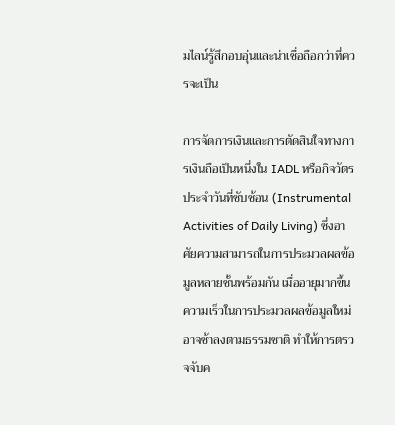มไลน์รู้สึกอบอุ่นและน่าเชื่อถือกว่าที่ควรจะเป็น

การจัดการเงินและการตัดสินใจทางการเงินถือเป็นหนึ่งใน IADL หรือกิจวัตรประจำวันที่ซับซ้อน (Instrumental Activities of Daily Living) ซึ่งอาศัยความสามารถในการประมวลผลข้อมูลหลายชั้นพร้อมกัน เมื่ออายุมากขึ้น ความเร็วในการประมวลผลข้อมูลใหม่อาจช้าลงตามธรรมชาติ ทำให้การตรวจจับค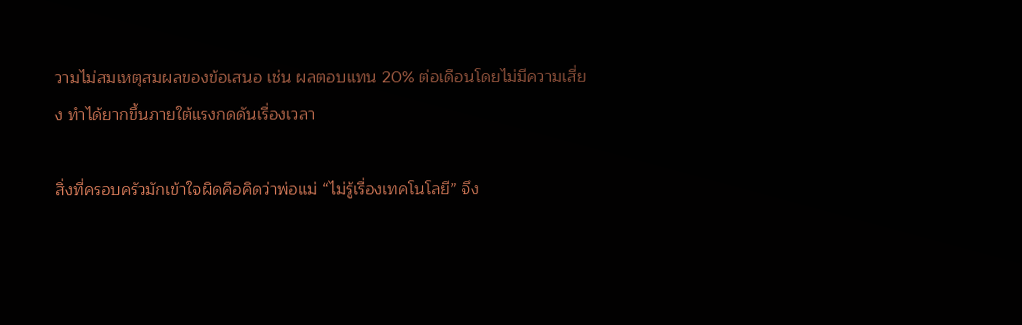วามไม่สมเหตุสมผลของข้อเสนอ เช่น ผลตอบแทน 20% ต่อเดือนโดยไม่มีความเสี่ยง ทำได้ยากขึ้นภายใต้แรงกดดันเรื่องเวลา

สิ่งที่ครอบครัวมักเข้าใจผิดคือคิดว่าพ่อแม่ “ไม่รู้เรื่องเทคโนโลยี” จึง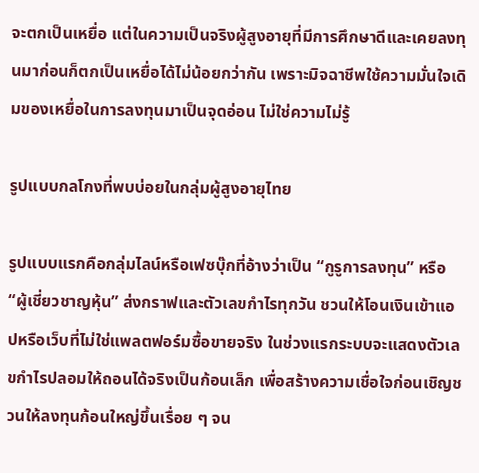จะตกเป็นเหยื่อ แต่ในความเป็นจริงผู้สูงอายุที่มีการศึกษาดีและเคยลงทุนมาก่อนก็ตกเป็นเหยื่อได้ไม่น้อยกว่ากัน เพราะมิจฉาชีพใช้ความมั่นใจเดิมของเหยื่อในการลงทุนมาเป็นจุดอ่อน ไม่ใช่ความไม่รู้

รูปแบบกลโกงที่พบบ่อยในกลุ่มผู้สูงอายุไทย

รูปแบบแรกคือกลุ่มไลน์หรือเฟซบุ๊กที่อ้างว่าเป็น “กูรูการลงทุน” หรือ “ผู้เชี่ยวชาญหุ้น” ส่งกราฟและตัวเลขกำไรทุกวัน ชวนให้โอนเงินเข้าแอปหรือเว็บที่ไม่ใช่แพลตฟอร์มซื้อขายจริง ในช่วงแรกระบบจะแสดงตัวเลขกำไรปลอมให้ถอนได้จริงเป็นก้อนเล็ก เพื่อสร้างความเชื่อใจก่อนเชิญชวนให้ลงทุนก้อนใหญ่ขึ้นเรื่อย ๆ จน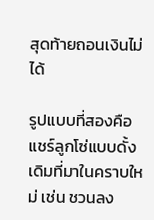สุดท้ายถอนเงินไม่ได้

รูปแบบที่สองคือแชร์ลูกโซ่แบบดั้งเดิมที่มาในคราบใหม่ เช่น ชวนลง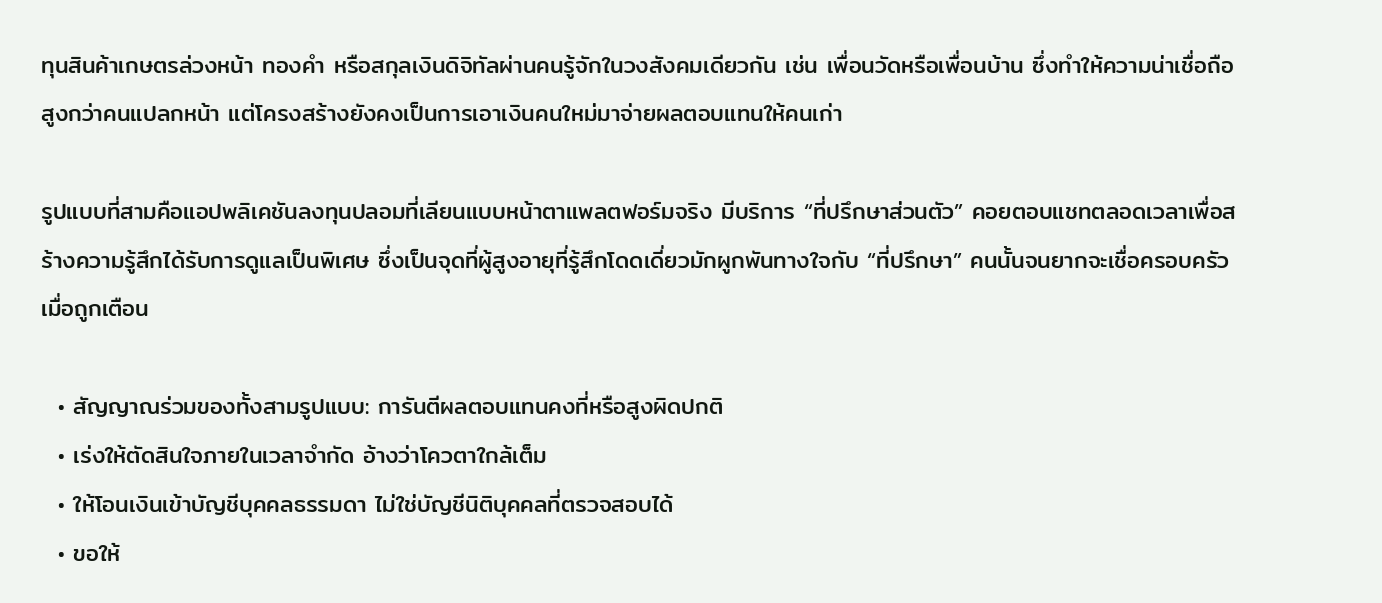ทุนสินค้าเกษตรล่วงหน้า ทองคำ หรือสกุลเงินดิจิทัลผ่านคนรู้จักในวงสังคมเดียวกัน เช่น เพื่อนวัดหรือเพื่อนบ้าน ซึ่งทำให้ความน่าเชื่อถือสูงกว่าคนแปลกหน้า แต่โครงสร้างยังคงเป็นการเอาเงินคนใหม่มาจ่ายผลตอบแทนให้คนเก่า

รูปแบบที่สามคือแอปพลิเคชันลงทุนปลอมที่เลียนแบบหน้าตาแพลตฟอร์มจริง มีบริการ “ที่ปรึกษาส่วนตัว” คอยตอบแชทตลอดเวลาเพื่อสร้างความรู้สึกได้รับการดูแลเป็นพิเศษ ซึ่งเป็นจุดที่ผู้สูงอายุที่รู้สึกโดดเดี่ยวมักผูกพันทางใจกับ “ที่ปรึกษา” คนนั้นจนยากจะเชื่อครอบครัวเมื่อถูกเตือน

  • สัญญาณร่วมของทั้งสามรูปแบบ: การันตีผลตอบแทนคงที่หรือสูงผิดปกติ
  • เร่งให้ตัดสินใจภายในเวลาจำกัด อ้างว่าโควตาใกล้เต็ม
  • ให้โอนเงินเข้าบัญชีบุคคลธรรมดา ไม่ใช่บัญชีนิติบุคคลที่ตรวจสอบได้
  • ขอให้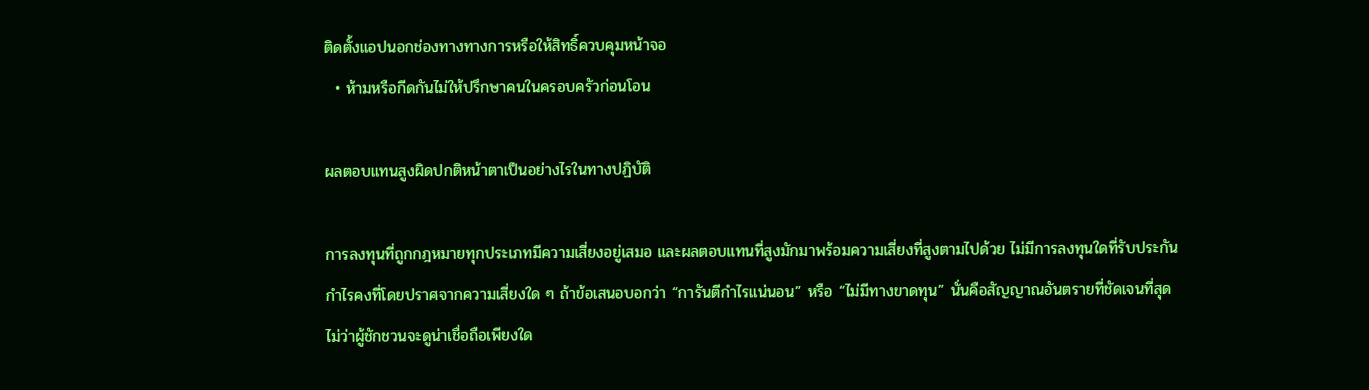ติดตั้งแอปนอกช่องทางทางการหรือให้สิทธิ์ควบคุมหน้าจอ
  • ห้ามหรือกีดกันไม่ให้ปรึกษาคนในครอบครัวก่อนโอน

ผลตอบแทนสูงผิดปกติหน้าตาเป็นอย่างไรในทางปฏิบัติ

การลงทุนที่ถูกกฎหมายทุกประเภทมีความเสี่ยงอยู่เสมอ และผลตอบแทนที่สูงมักมาพร้อมความเสี่ยงที่สูงตามไปด้วย ไม่มีการลงทุนใดที่รับประกันกำไรคงที่โดยปราศจากความเสี่ยงใด ๆ ถ้าข้อเสนอบอกว่า “การันตีกำไรแน่นอน” หรือ “ไม่มีทางขาดทุน” นั่นคือสัญญาณอันตรายที่ชัดเจนที่สุด ไม่ว่าผู้ชักชวนจะดูน่าเชื่อถือเพียงใด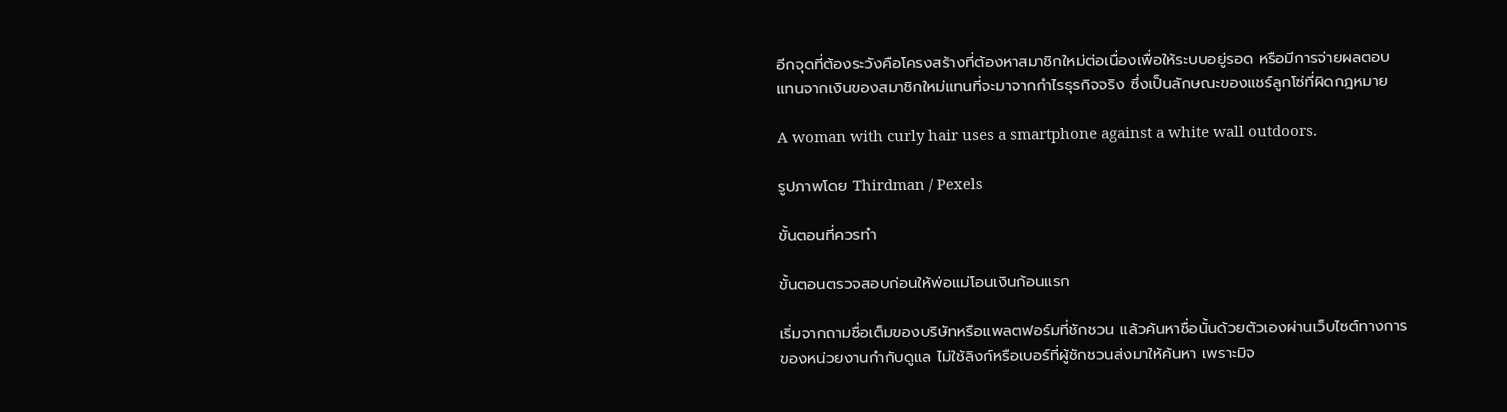อีกจุดที่ต้องระวังคือโครงสร้างที่ต้องหาสมาชิกใหม่ต่อเนื่องเพื่อให้ระบบอยู่รอด หรือมีการจ่ายผลตอบแทนจากเงินของสมาชิกใหม่แทนที่จะมาจากกำไรธุรกิจจริง ซึ่งเป็นลักษณะของแชร์ลูกโซ่ที่ผิดกฎหมาย

A woman with curly hair uses a smartphone against a white wall outdoors.

รูปภาพโดย Thirdman / Pexels

ขั้นตอนที่ควรทำ

ขั้นตอนตรวจสอบก่อนให้พ่อแม่โอนเงินก้อนแรก

เริ่มจากถามชื่อเต็มของบริษัทหรือแพลตฟอร์มที่ชักชวน แล้วค้นหาชื่อนั้นด้วยตัวเองผ่านเว็บไซต์ทางการของหน่วยงานกำกับดูแล ไม่ใช้ลิงก์หรือเบอร์ที่ผู้ชักชวนส่งมาให้ค้นหา เพราะมิจ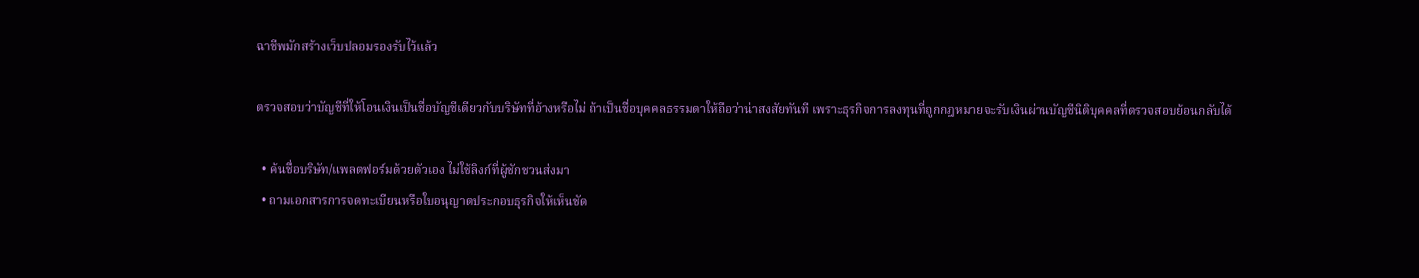ฉาชีพมักสร้างเว็บปลอมรองรับไว้แล้ว

ตรวจสอบว่าบัญชีที่ให้โอนเงินเป็นชื่อบัญชีเดียวกับบริษัทที่อ้างหรือไม่ ถ้าเป็นชื่อบุคคลธรรมดาให้ถือว่าน่าสงสัยทันที เพราะธุรกิจการลงทุนที่ถูกกฎหมายจะรับเงินผ่านบัญชีนิติบุคคลที่ตรวจสอบย้อนกลับได้

  • ค้นชื่อบริษัท/แพลตฟอร์มด้วยตัวเอง ไม่ใช้ลิงก์ที่ผู้ชักชวนส่งมา
  • ถามเอกสารการจดทะเบียนหรือใบอนุญาตประกอบธุรกิจให้เห็นชัด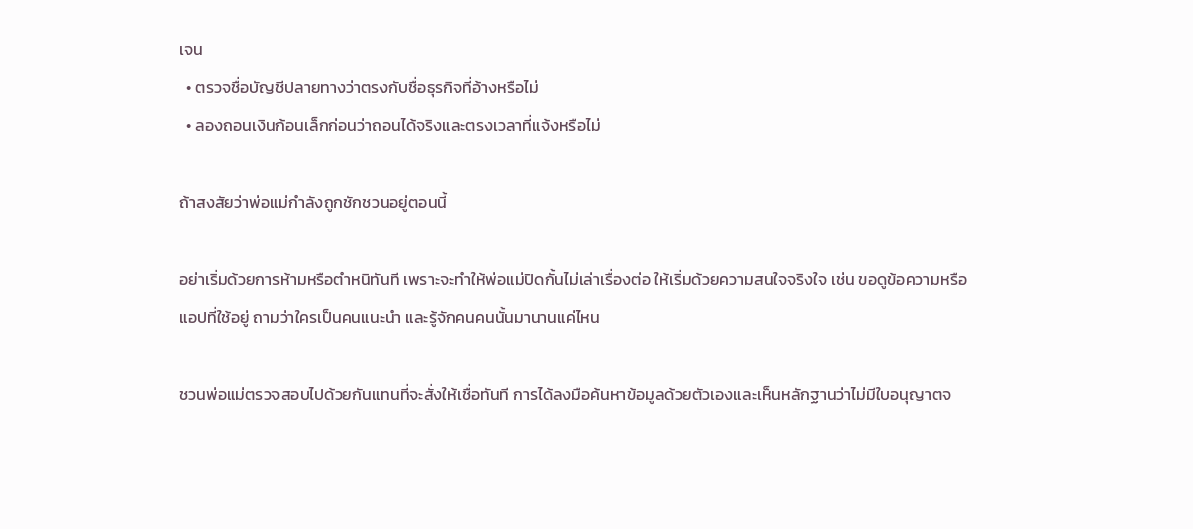เจน
  • ตรวจชื่อบัญชีปลายทางว่าตรงกับชื่อธุรกิจที่อ้างหรือไม่
  • ลองถอนเงินก้อนเล็กก่อนว่าถอนได้จริงและตรงเวลาที่แจ้งหรือไม่

ถ้าสงสัยว่าพ่อแม่กำลังถูกชักชวนอยู่ตอนนี้

อย่าเริ่มด้วยการห้ามหรือตำหนิทันที เพราะจะทำให้พ่อแม่ปิดกั้นไม่เล่าเรื่องต่อ ให้เริ่มด้วยความสนใจจริงใจ เช่น ขอดูข้อความหรือแอปที่ใช้อยู่ ถามว่าใครเป็นคนแนะนำ และรู้จักคนคนนั้นมานานแค่ไหน

ชวนพ่อแม่ตรวจสอบไปด้วยกันแทนที่จะสั่งให้เชื่อทันที การได้ลงมือค้นหาข้อมูลด้วยตัวเองและเห็นหลักฐานว่าไม่มีใบอนุญาตจ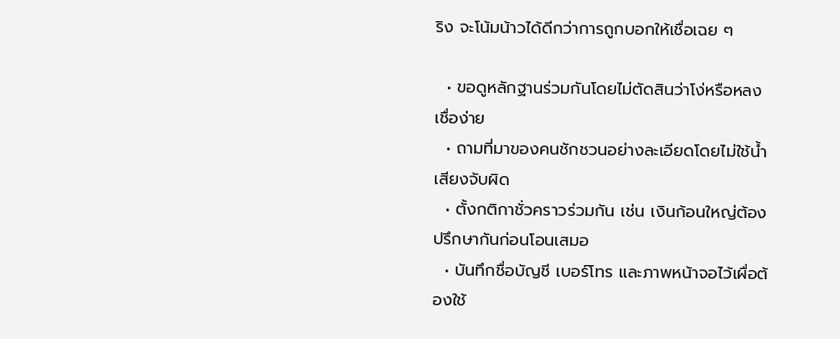ริง จะโน้มน้าวได้ดีกว่าการถูกบอกให้เชื่อเฉย ๆ

  • ขอดูหลักฐานร่วมกันโดยไม่ตัดสินว่าโง่หรือหลงเชื่อง่าย
  • ถามที่มาของคนชักชวนอย่างละเอียดโดยไม่ใช้น้ำเสียงจับผิด
  • ตั้งกติกาชั่วคราวร่วมกัน เช่น เงินก้อนใหญ่ต้องปรึกษากันก่อนโอนเสมอ
  • บันทึกชื่อบัญชี เบอร์โทร และภาพหน้าจอไว้เผื่อต้องใช้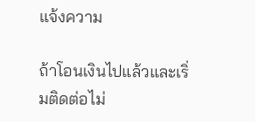แจ้งความ

ถ้าโอนเงินไปแล้วและเริ่มติดต่อไม่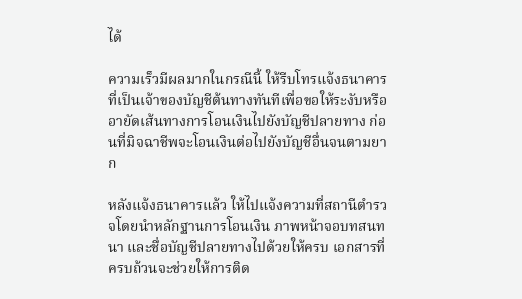ได้

ความเร็วมีผลมากในกรณีนี้ ให้รีบโทรแจ้งธนาคารที่เป็นเจ้าของบัญชีต้นทางทันทีเพื่อขอให้ระงับหรืออายัดเส้นทางการโอนเงินไปยังบัญชีปลายทาง ก่อนที่มิจฉาชีพจะโอนเงินต่อไปยังบัญชีอื่นจนตามยาก

หลังแจ้งธนาคารแล้ว ให้ไปแจ้งความที่สถานีตำรวจโดยนำหลักฐานการโอนเงิน ภาพหน้าจอบทสนทนา และชื่อบัญชีปลายทางไปด้วยให้ครบ เอกสารที่ครบถ้วนจะช่วยให้การติด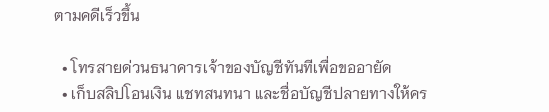ตามคดีเร็วขึ้น

  • โทรสายด่วนธนาคารเจ้าของบัญชีทันทีเพื่อขออายัด
  • เก็บสลิปโอนเงิน แชทสนทนา และชื่อบัญชีปลายทางให้คร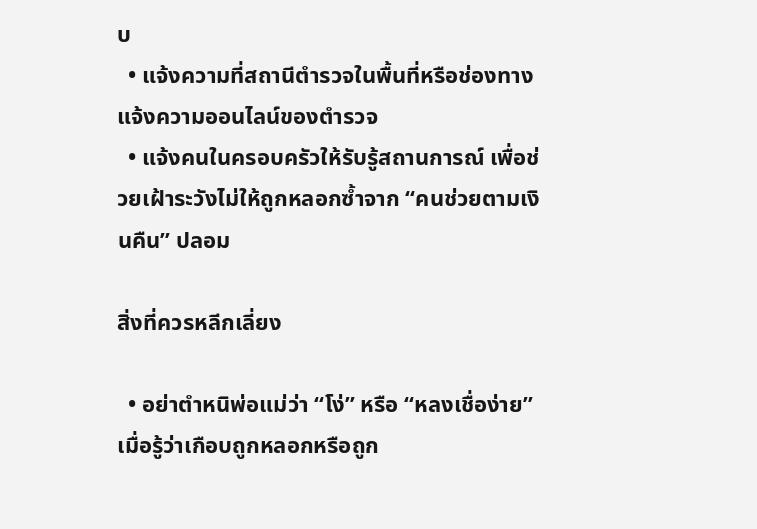บ
  • แจ้งความที่สถานีตำรวจในพื้นที่หรือช่องทางแจ้งความออนไลน์ของตำรวจ
  • แจ้งคนในครอบครัวให้รับรู้สถานการณ์ เพื่อช่วยเฝ้าระวังไม่ให้ถูกหลอกซ้ำจาก “คนช่วยตามเงินคืน” ปลอม

สิ่งที่ควรหลีกเลี่ยง

  • อย่าตำหนิพ่อแม่ว่า “โง่” หรือ “หลงเชื่อง่าย” เมื่อรู้ว่าเกือบถูกหลอกหรือถูก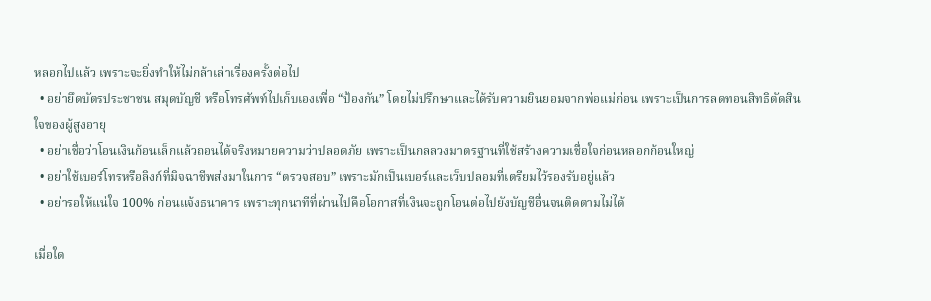หลอกไปแล้ว เพราะจะยิ่งทำให้ไม่กล้าเล่าเรื่องครั้งต่อไป
  • อย่ายึดบัตรประชาชน สมุดบัญชี หรือโทรศัพท์ไปเก็บเองเพื่อ “ป้องกัน” โดยไม่ปรึกษาและได้รับความยินยอมจากพ่อแม่ก่อน เพราะเป็นการลดทอนสิทธิตัดสินใจของผู้สูงอายุ
  • อย่าเชื่อว่าโอนเงินก้อนเล็กแล้วถอนได้จริงหมายความว่าปลอดภัย เพราะเป็นกลลวงมาตรฐานที่ใช้สร้างความเชื่อใจก่อนหลอกก้อนใหญ่
  • อย่าใช้เบอร์โทรหรือลิงก์ที่มิจฉาชีพส่งมาในการ “ตรวจสอบ” เพราะมักเป็นเบอร์และเว็บปลอมที่เตรียมไว้รองรับอยู่แล้ว
  • อย่ารอให้แน่ใจ 100% ก่อนแจ้งธนาคาร เพราะทุกนาทีที่ผ่านไปคือโอกาสที่เงินจะถูกโอนต่อไปยังบัญชีอื่นจนติดตามไม่ได้

เมื่อใด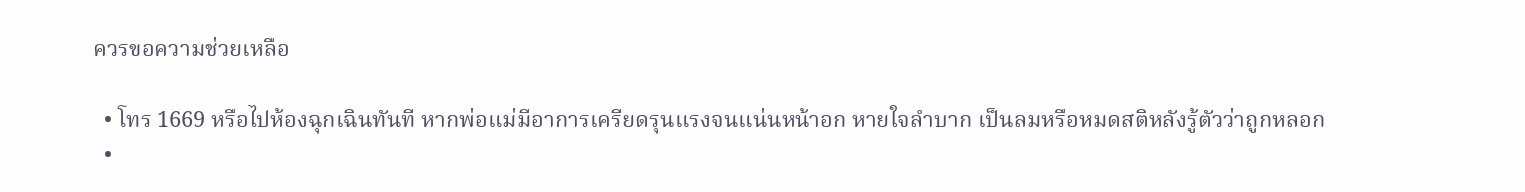ควรขอความช่วยเหลือ

  • โทร 1669 หรือไปห้องฉุกเฉินทันที หากพ่อแม่มีอาการเครียดรุนแรงจนแน่นหน้าอก หายใจลำบาก เป็นลมหรือหมดสติหลังรู้ตัวว่าถูกหลอก
  •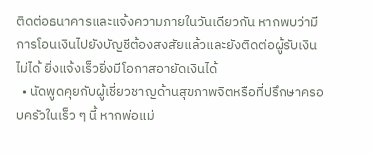ติดต่อธนาคารและแจ้งความภายในวันเดียวกัน หากพบว่ามีการโอนเงินไปยังบัญชีต้องสงสัยแล้วและยังติดต่อผู้รับเงินไม่ได้ ยิ่งแจ้งเร็วยิ่งมีโอกาสอายัดเงินได้
  • นัดพูดคุยกับผู้เชี่ยวชาญด้านสุขภาพจิตหรือที่ปรึกษาครอบครัวในเร็ว ๆ นี้ หากพ่อแม่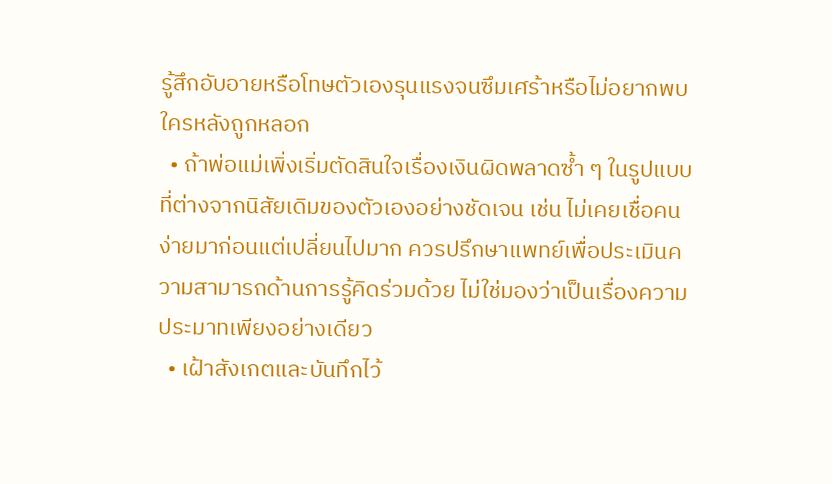รู้สึกอับอายหรือโทษตัวเองรุนแรงจนซึมเศร้าหรือไม่อยากพบใครหลังถูกหลอก
  • ถ้าพ่อแม่เพิ่งเริ่มตัดสินใจเรื่องเงินผิดพลาดซ้ำ ๆ ในรูปแบบที่ต่างจากนิสัยเดิมของตัวเองอย่างชัดเจน เช่น ไม่เคยเชื่อคนง่ายมาก่อนแต่เปลี่ยนไปมาก ควรปรึกษาแพทย์เพื่อประเมินความสามารถด้านการรู้คิดร่วมด้วย ไม่ใช่มองว่าเป็นเรื่องความประมาทเพียงอย่างเดียว
  • เฝ้าสังเกตและบันทึกไว้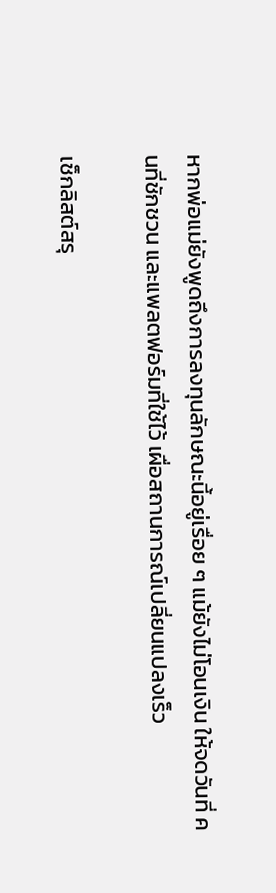หากพ่อแม่ยังพูดถึงการลงทุนลักษณะนี้อยู่เรื่อย ๆ แม้ยังไม่โอนเงิน ให้จดวันที่ คนที่ชักชวน และแพลตฟอร์มที่ใช้ไว้ เผื่อสถานการณ์เปลี่ยนแปลงเร็ว

เช็กลิสต์สรุ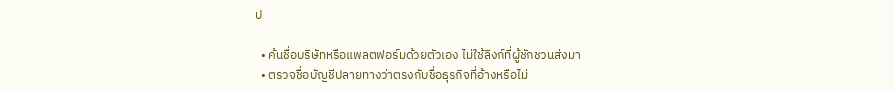ป

  • ค้นชื่อบริษัทหรือแพลตฟอร์มด้วยตัวเอง ไม่ใช้ลิงก์ที่ผู้ชักชวนส่งมา
  • ตรวจชื่อบัญชีปลายทางว่าตรงกับชื่อธุรกิจที่อ้างหรือไม่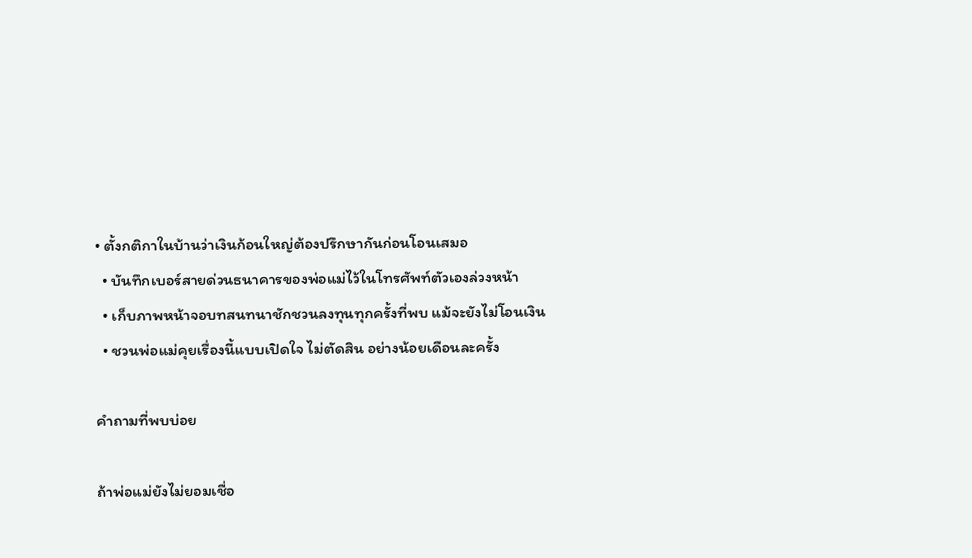• ตั้งกติกาในบ้านว่าเงินก้อนใหญ่ต้องปรึกษากันก่อนโอนเสมอ
  • บันทึกเบอร์สายด่วนธนาคารของพ่อแม่ไว้ในโทรศัพท์ตัวเองล่วงหน้า
  • เก็บภาพหน้าจอบทสนทนาชักชวนลงทุนทุกครั้งที่พบ แม้จะยังไม่โอนเงิน
  • ชวนพ่อแม่คุยเรื่องนี้แบบเปิดใจ ไม่ตัดสิน อย่างน้อยเดือนละครั้ง

คำถามที่พบบ่อย

ถ้าพ่อแม่ยังไม่ยอมเชื่อ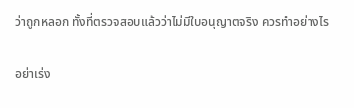ว่าถูกหลอก ทั้งที่ตรวจสอบแล้วว่าไม่มีใบอนุญาตจริง ควรทำอย่างไร

อย่าเร่ง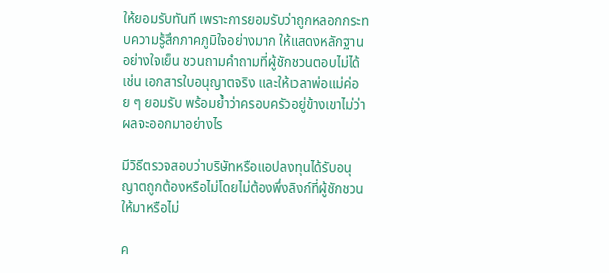ให้ยอมรับทันที เพราะการยอมรับว่าถูกหลอกกระทบความรู้สึกภาคภูมิใจอย่างมาก ให้แสดงหลักฐานอย่างใจเย็น ชวนถามคำถามที่ผู้ชักชวนตอบไม่ได้ เช่น เอกสารใบอนุญาตจริง และให้เวลาพ่อแม่ค่อย ๆ ยอมรับ พร้อมย้ำว่าครอบครัวอยู่ข้างเขาไม่ว่าผลจะออกมาอย่างไร

มีวิธีตรวจสอบว่าบริษัทหรือแอปลงทุนได้รับอนุญาตถูกต้องหรือไม่โดยไม่ต้องพึ่งลิงก์ที่ผู้ชักชวนให้มาหรือไม่

ค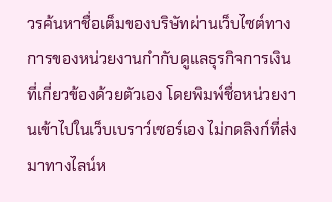วรค้นหาชื่อเต็มของบริษัทผ่านเว็บไซต์ทางการของหน่วยงานกำกับดูแลธุรกิจการเงินที่เกี่ยวข้องด้วยตัวเอง โดยพิมพ์ชื่อหน่วยงานเข้าไปในเว็บเบราว์เซอร์เอง ไม่กดลิงก์ที่ส่งมาทางไลน์ห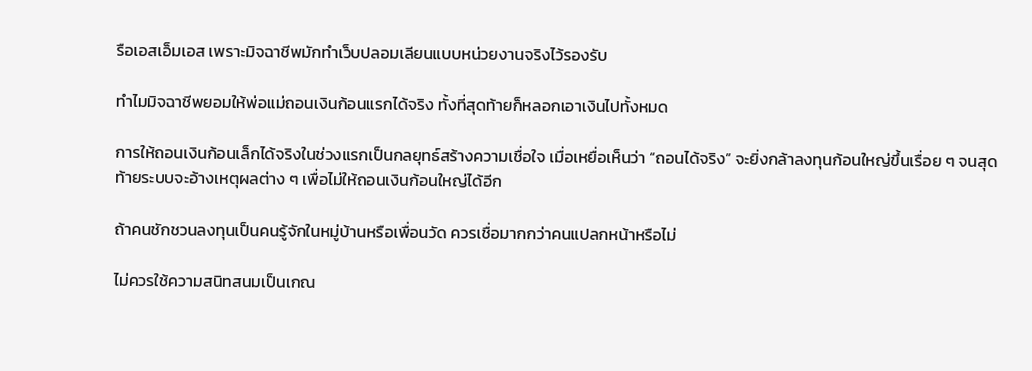รือเอสเอ็มเอส เพราะมิจฉาชีพมักทำเว็บปลอมเลียนแบบหน่วยงานจริงไว้รองรับ

ทำไมมิจฉาชีพยอมให้พ่อแม่ถอนเงินก้อนแรกได้จริง ทั้งที่สุดท้ายก็หลอกเอาเงินไปทั้งหมด

การให้ถอนเงินก้อนเล็กได้จริงในช่วงแรกเป็นกลยุทธ์สร้างความเชื่อใจ เมื่อเหยื่อเห็นว่า “ถอนได้จริง” จะยิ่งกล้าลงทุนก้อนใหญ่ขึ้นเรื่อย ๆ จนสุดท้ายระบบจะอ้างเหตุผลต่าง ๆ เพื่อไม่ให้ถอนเงินก้อนใหญ่ได้อีก

ถ้าคนชักชวนลงทุนเป็นคนรู้จักในหมู่บ้านหรือเพื่อนวัด ควรเชื่อมากกว่าคนแปลกหน้าหรือไม่

ไม่ควรใช้ความสนิทสนมเป็นเกณ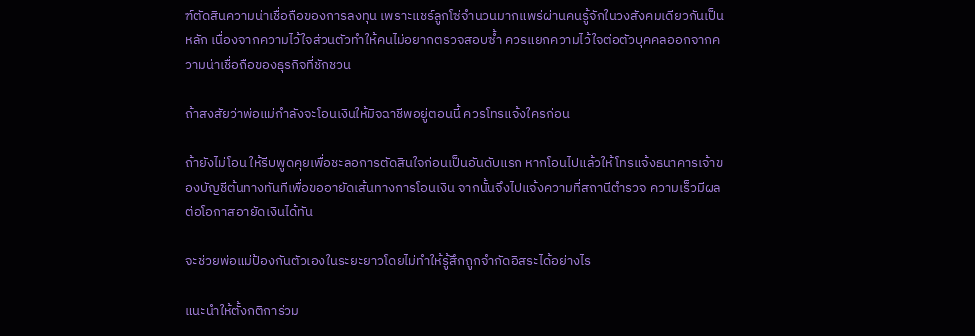ฑ์ตัดสินความน่าเชื่อถือของการลงทุน เพราะแชร์ลูกโซ่จำนวนมากแพร่ผ่านคนรู้จักในวงสังคมเดียวกันเป็นหลัก เนื่องจากความไว้ใจส่วนตัวทำให้คนไม่อยากตรวจสอบซ้ำ ควรแยกความไว้ใจต่อตัวบุคคลออกจากความน่าเชื่อถือของธุรกิจที่ชักชวน

ถ้าสงสัยว่าพ่อแม่กำลังจะโอนเงินให้มิจฉาชีพอยู่ตอนนี้ ควรโทรแจ้งใครก่อน

ถ้ายังไม่โอน ให้รีบพูดคุยเพื่อชะลอการตัดสินใจก่อนเป็นอันดับแรก หากโอนไปแล้วให้โทรแจ้งธนาคารเจ้าของบัญชีต้นทางทันทีเพื่อขออายัดเส้นทางการโอนเงิน จากนั้นจึงไปแจ้งความที่สถานีตำรวจ ความเร็วมีผลต่อโอกาสอายัดเงินได้ทัน

จะช่วยพ่อแม่ป้องกันตัวเองในระยะยาวโดยไม่ทำให้รู้สึกถูกจำกัดอิสระได้อย่างไร

แนะนำให้ตั้งกติการ่วม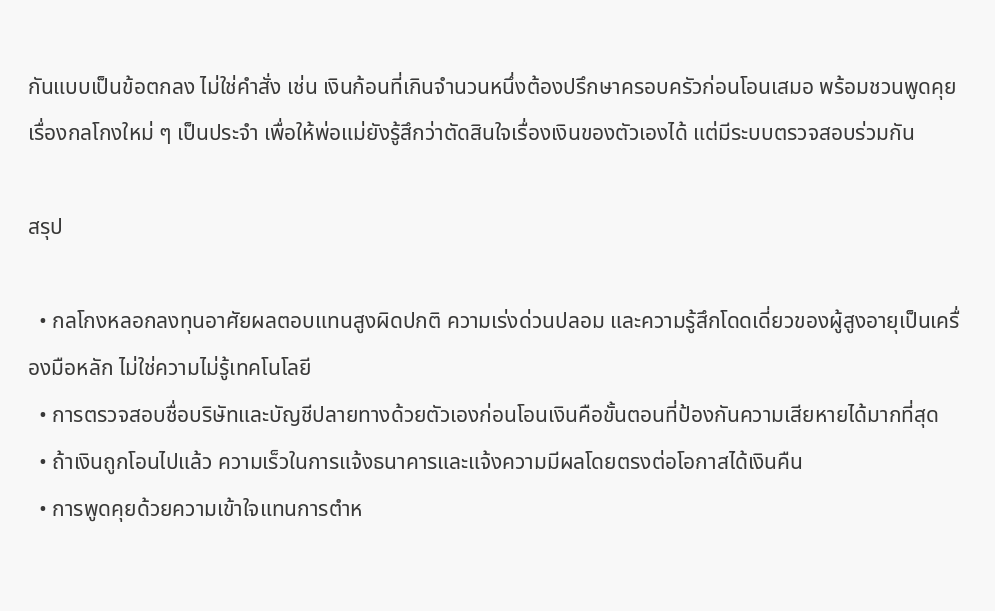กันแบบเป็นข้อตกลง ไม่ใช่คำสั่ง เช่น เงินก้อนที่เกินจำนวนหนึ่งต้องปรึกษาครอบครัวก่อนโอนเสมอ พร้อมชวนพูดคุยเรื่องกลโกงใหม่ ๆ เป็นประจำ เพื่อให้พ่อแม่ยังรู้สึกว่าตัดสินใจเรื่องเงินของตัวเองได้ แต่มีระบบตรวจสอบร่วมกัน

สรุป

  • กลโกงหลอกลงทุนอาศัยผลตอบแทนสูงผิดปกติ ความเร่งด่วนปลอม และความรู้สึกโดดเดี่ยวของผู้สูงอายุเป็นเครื่องมือหลัก ไม่ใช่ความไม่รู้เทคโนโลยี
  • การตรวจสอบชื่อบริษัทและบัญชีปลายทางด้วยตัวเองก่อนโอนเงินคือขั้นตอนที่ป้องกันความเสียหายได้มากที่สุด
  • ถ้าเงินถูกโอนไปแล้ว ความเร็วในการแจ้งธนาคารและแจ้งความมีผลโดยตรงต่อโอกาสได้เงินคืน
  • การพูดคุยด้วยความเข้าใจแทนการตำห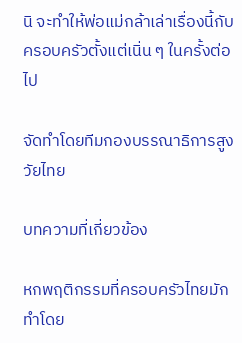นิ จะทำให้พ่อแม่กล้าเล่าเรื่องนี้กับครอบครัวตั้งแต่เนิ่น ๆ ในครั้งต่อไป

จัดทำโดยทีมกองบรรณาธิการสูงวัยไทย

บทความที่เกี่ยวข้อง

หกพฤติกรรมที่ครอบครัวไทยมักทำโดย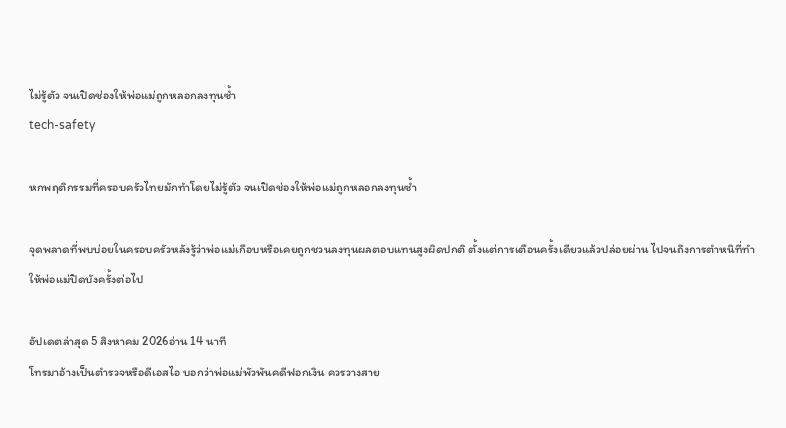ไม่รู้ตัว จนเปิดช่องให้พ่อแม่ถูกหลอกลงทุนซ้ำ
tech-safety

หกพฤติกรรมที่ครอบครัวไทยมักทำโดยไม่รู้ตัว จนเปิดช่องให้พ่อแม่ถูกหลอกลงทุนซ้ำ

จุดพลาดที่พบบ่อยในครอบครัวหลังรู้ว่าพ่อแม่เกือบหรือเคยถูกชวนลงทุนผลตอบแทนสูงผิดปกติ ตั้งแต่การเตือนครั้งเดียวแล้วปล่อยผ่าน ไปจนถึงการตำหนิที่ทำให้พ่อแม่ปิดบังครั้งต่อไป

อัปเดตล่าสุด 5 สิงหาคม 2026อ่าน 14 นาที
โทรมาอ้างเป็นตำรวจหรือดีเอสไอ บอกว่าพ่อแม่พัวพันคดีฟอกเงิน ควรวางสาย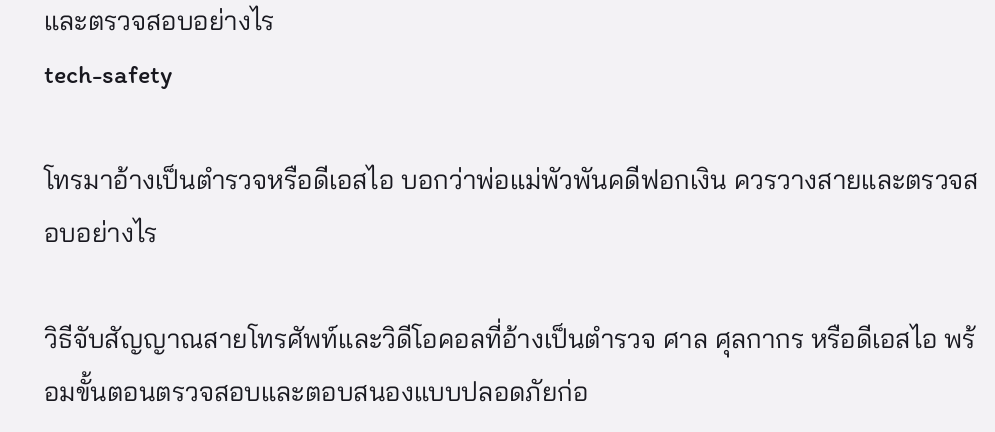และตรวจสอบอย่างไร
tech-safety

โทรมาอ้างเป็นตำรวจหรือดีเอสไอ บอกว่าพ่อแม่พัวพันคดีฟอกเงิน ควรวางสายและตรวจสอบอย่างไร

วิธีจับสัญญาณสายโทรศัพท์และวิดีโอคอลที่อ้างเป็นตำรวจ ศาล ศุลกากร หรือดีเอสไอ พร้อมขั้นตอนตรวจสอบและตอบสนองแบบปลอดภัยก่อ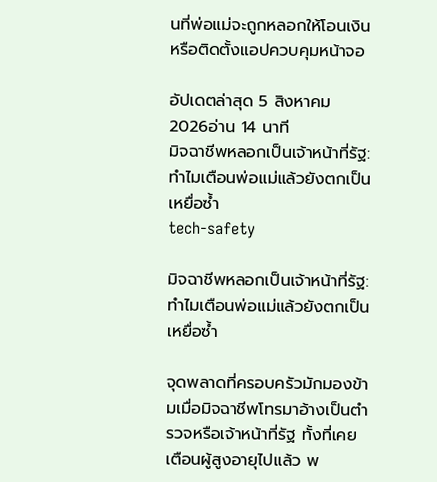นที่พ่อแม่จะถูกหลอกให้โอนเงินหรือติดตั้งแอปควบคุมหน้าจอ

อัปเดตล่าสุด 5 สิงหาคม 2026อ่าน 14 นาที
มิจฉาชีพหลอกเป็นเจ้าหน้าที่รัฐ: ทำไมเตือนพ่อแม่แล้วยังตกเป็นเหยื่อซ้ำ
tech-safety

มิจฉาชีพหลอกเป็นเจ้าหน้าที่รัฐ: ทำไมเตือนพ่อแม่แล้วยังตกเป็นเหยื่อซ้ำ

จุดพลาดที่ครอบครัวมักมองข้ามเมื่อมิจฉาชีพโทรมาอ้างเป็นตำรวจหรือเจ้าหน้าที่รัฐ ทั้งที่เคยเตือนผู้สูงอายุไปแล้ว พ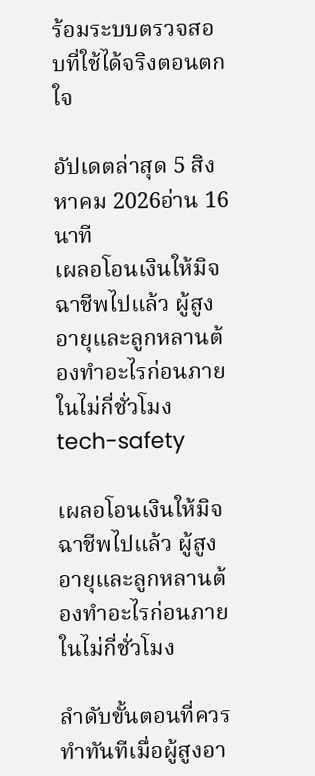ร้อมระบบตรวจสอบที่ใช้ได้จริงตอนตกใจ

อัปเดตล่าสุด 5 สิงหาคม 2026อ่าน 16 นาที
เผลอโอนเงินให้มิจฉาชีพไปแล้ว ผู้สูงอายุและลูกหลานต้องทำอะไรก่อนภายในไม่กี่ชั่วโมง
tech-safety

เผลอโอนเงินให้มิจฉาชีพไปแล้ว ผู้สูงอายุและลูกหลานต้องทำอะไรก่อนภายในไม่กี่ชั่วโมง

ลำดับขั้นตอนที่ควรทำทันทีเมื่อผู้สูงอา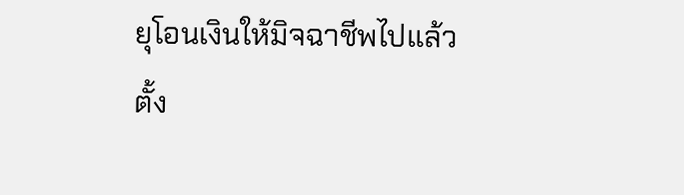ยุโอนเงินให้มิจฉาชีพไปแล้ว ตั้ง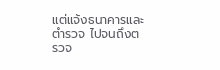แต่แจ้งธนาคารและตำรวจ ไปจนถึงตรวจ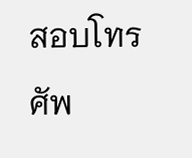สอบโทรศัพ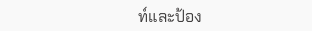ท์และป้อง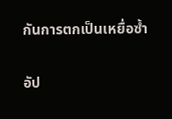กันการตกเป็นเหยื่อซ้ำ

อัป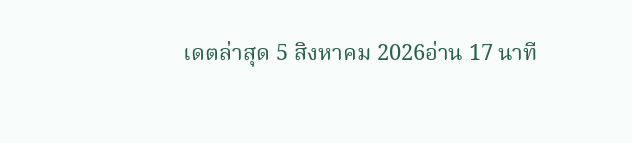เดตล่าสุด 5 สิงหาคม 2026อ่าน 17 นาที